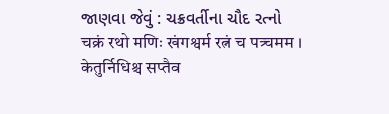જાણવા જેવું : ચક્રવર્તીના ચૌદ રત્નો
चक्रं रथो मणिः खंगश्वर्म रत्नं च पत्र्चमम । केतुर्निधिश्च सप्तैव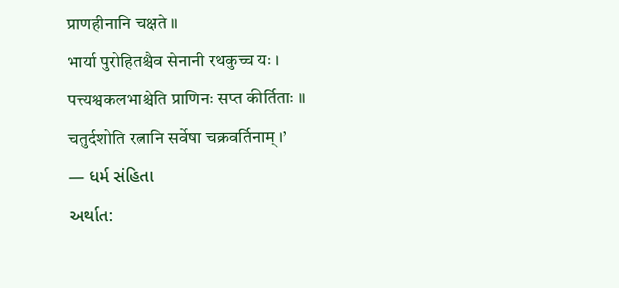प्राणहीनानि चक्षते ॥
भार्या पुरोहितश्चैव सेनानी रथकुच्च यः । पत्त्यश्वकलभाश्चेति प्राणिनः सप्त कीर्तिताः ॥
चतुर्दशोति रत्नानि सर्वेषा चक्रवर्तिनाम् ।’
— ધર્મ સંહિતા
અર્થાત: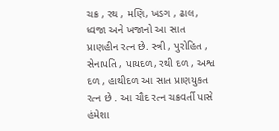ચક્ર , રથ , મણિ, ખડગ , ઢાલ, ધ્વજા અને ખજાનો આ સાત પ્રાણહીન રત્ન છે. સ્ત્રી , પુરોહિત , સેનાપતિ , પાયદળ, રથી દળ , અશ્વ દળ , હાથીદળ આ સાત પ્રાણયુકત રત્ન છે . આ ચૌદ રત્ન ચક્રવર્તી પાસે હંમેશા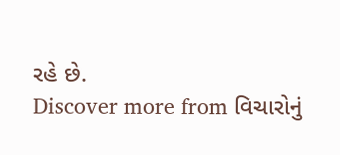રહે છે.
Discover more from વિચારોનું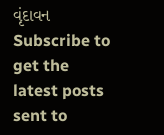વૃંદાવન
Subscribe to get the latest posts sent to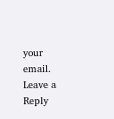your email.
Leave a Reply